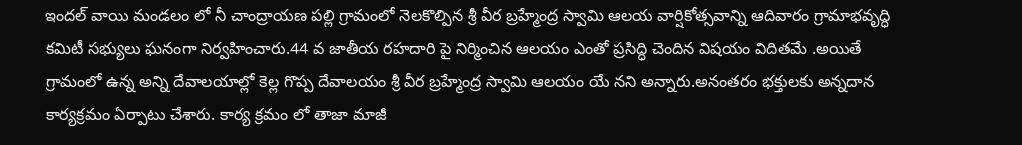ఇందల్ వాయి మండలం లో నీ చాంద్రాయణ పల్లి గ్రామంలో నెలకొల్పిన శ్రీ వీర బ్రహ్మేంద్ర స్వామి ఆలయ వార్షికోత్సవాన్ని ఆదివారం గ్రామాభవృద్ధి కమిటీ సభ్యులు ఘనంగా నిర్వహించారు.44 వ జాతీయ రహదారి పై నిర్మించిన ఆలయం ఎంతో ప్రసిద్ధి చెందిన విషయం విదితమే .అయితే గ్రామంలో ఉన్న అన్ని దేవాలయాల్లో కెల్ల గొప్ప దేవాలయం శ్రీ వీర బ్రహ్మేంద్ర స్వామి ఆలయం యే నని అన్నారు.అనంతరం భక్తులకు అన్నదాన కార్యక్రమం ఏర్పాటు చేశారు. కార్య క్రమం లో తాజా మాజీ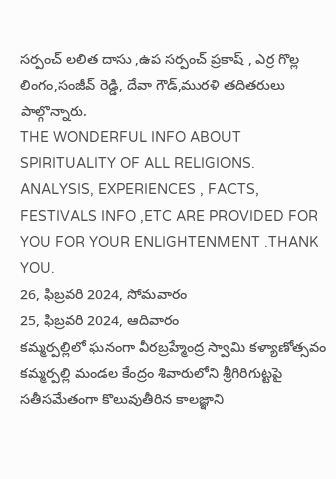సర్పంచ్ లలిత దాసు ,ఉప సర్పంచ్ ప్రకాష్ , ఎర్ర గొల్ల లింగం,సంజీవ్ రెడ్డి, దేవా గౌడ్,మురళి తదితరులు పాల్గొన్నారు.
THE WONDERFUL INFO ABOUT SPIRITUALITY OF ALL RELIGIONS. ANALYSIS, EXPERIENCES , FACTS, FESTIVALS INFO ,ETC ARE PROVIDED FOR YOU FOR YOUR ENLIGHTENMENT .THANK YOU.
26, ఫిబ్రవరి 2024, సోమవారం
25, ఫిబ్రవరి 2024, ఆదివారం
కమ్మర్పల్లిలో ఘనంగా వీరబ్రహ్మేంద్ర స్వామి కళ్యాణోత్సవం
కమ్మర్పల్లి మండల కేంద్రం శివారులోని శ్రీగిరిగుట్టపై సతీసమేతంగా కొలువుతీరిన కాలజ్ఞాని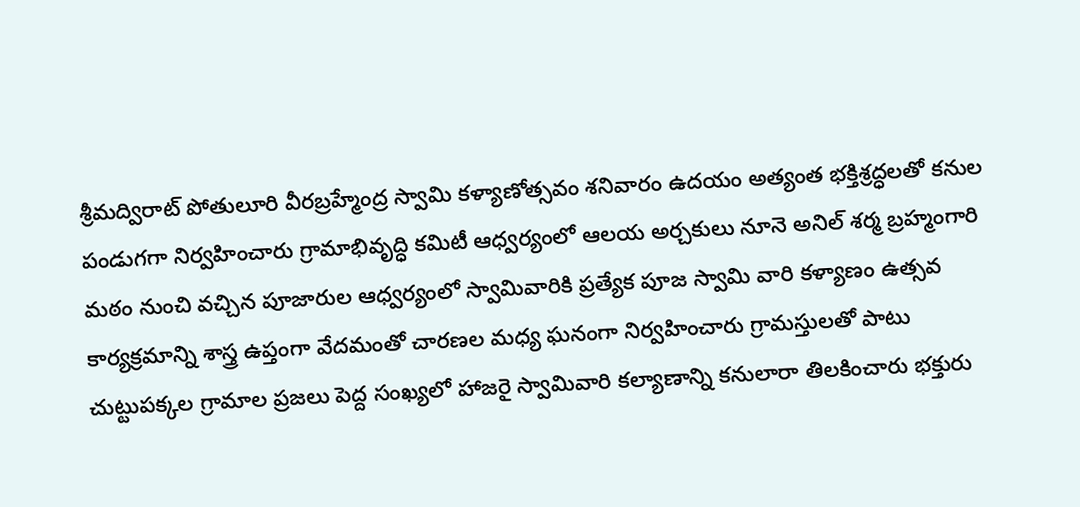శ్రీమద్విరాట్ పోతులూరి వీరబ్రహ్మేంద్ర స్వామి కళ్యాణోత్సవం శనివారం ఉదయం అత్యంత భక్తిశ్రద్ధలతో కనుల పండుగగా నిర్వహించారు గ్రామాభివృద్ధి కమిటీ ఆధ్వర్యంలో ఆలయ అర్చకులు నూనె అనిల్ శర్మ బ్రహ్మంగారి మఠం నుంచి వచ్చిన పూజారుల ఆధ్వర్యంలో స్వామివారికి ప్రత్యేక పూజ స్వామి వారి కళ్యాణం ఉత్సవ కార్యక్రమాన్ని శాస్త్ర ఉప్తంగా వేదమంతో చారణల మధ్య ఘనంగా నిర్వహించారు గ్రామస్తులతో పాటు చుట్టుపక్కల గ్రామాల ప్రజలు పెద్ద సంఖ్యలో హాజరై స్వామివారి కల్యాణాన్ని కనులారా తిలకించారు భక్తురు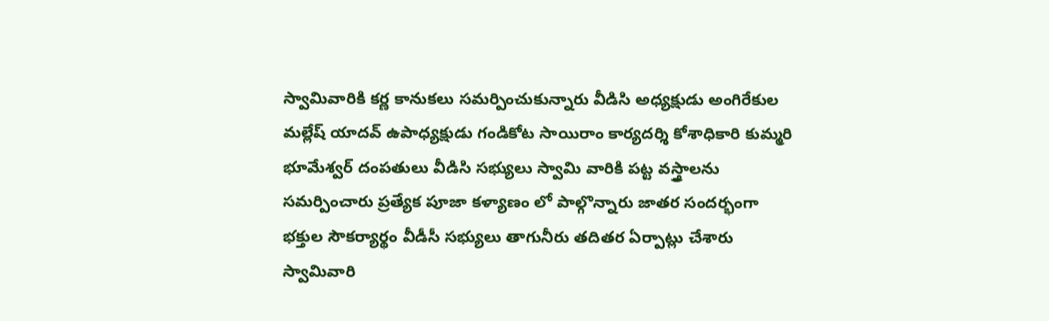స్వామివారికి కర్ణ కానుకలు సమర్పించుకున్నారు వీడిసి అధ్యక్షుడు అంగిరేకుల మల్లేష్ యాదవ్ ఉపాధ్యక్షుడు గండికోట సాయిరాం కార్యదర్శి కోశాధికారి కుమ్మరి భూమేశ్వర్ దంపతులు వీడిసి సభ్యులు స్వామి వారికి పట్ట వస్త్రాలను సమర్పించారు ప్రత్యేక పూజా కళ్యాణం లో పాల్గొన్నారు జాతర సందర్భంగా భక్తుల సౌకర్యార్థం వీడీసీ సభ్యులు తాగునీరు తదితర ఏర్పాట్లు చేశారు స్వామివారి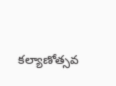కల్యాణోత్సవ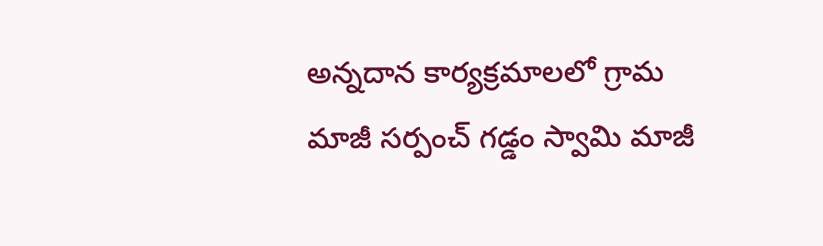అన్నదాన కార్యక్రమాలలో గ్రామ మాజీ సర్పంచ్ గడ్డం స్వామి మాజీ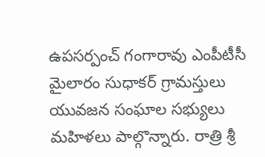ఉపసర్పంచ్ గంగారావు ఎంపీటీసీ మైలారం సుధాకర్ గ్రామస్తులు యువజన సంఘాల సభ్యులు మహిళలు పాల్గొన్నారు. రాత్రి శ్రీ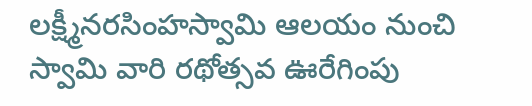లక్ష్మీనరసింహస్వామి ఆలయం నుంచి స్వామి వారి రథోత్సవ ఊరేగింపు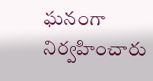ఘనంగా నిర్వహించారు